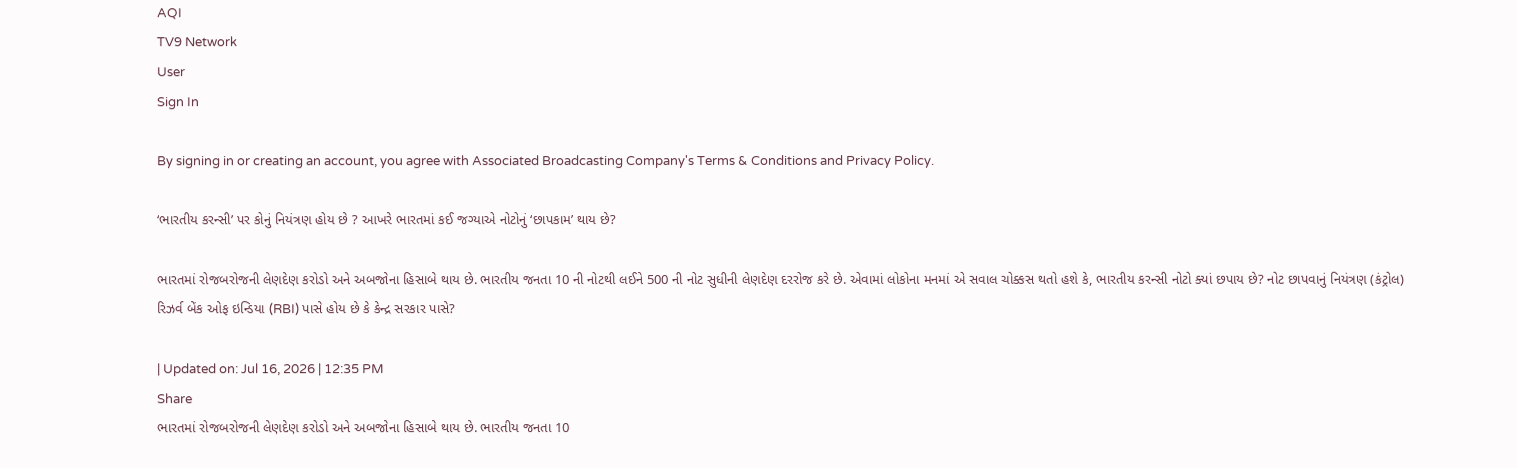AQI
TV9 Network
User
Sign In

By signing in or creating an account, you agree with Associated Broadcasting Company's Terms & Conditions and Privacy Policy.

‘ભારતીય કરન્સી’ પર કોનું નિયંત્રણ હોય છે ? આખરે ભારતમાં કઈ જગ્યાએ નોટોનું ‘છાપકામ’ થાય છે?

ભારતમાં રોજબરોજની લેણદેણ કરોડો અને અબજોના હિસાબે થાય છે. ભારતીય જનતા 10 ની નોટથી લઈને 500 ની નોટ સુધીની લેણદેણ દરરોજ કરે છે. એવામાં લોકોના મનમાં એ સવાલ ચોક્કસ થતો હશે કે, ભારતીય કરન્સી નોટો ક્યાં છપાય છે? નોટ છાપવાનું નિયંત્રણ (કંટ્રોલ) રિઝર્વ બેંક ઓફ ઇન્ડિયા (RBI) પાસે હોય છે કે કેન્દ્ર સરકાર પાસે?

| Updated on: Jul 16, 2026 | 12:35 PM
Share
ભારતમાં રોજબરોજની લેણદેણ કરોડો અને અબજોના હિસાબે થાય છે. ભારતીય જનતા 10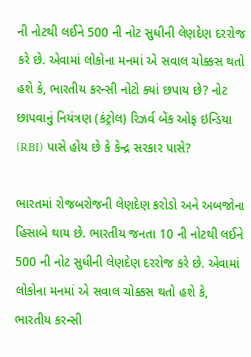ની નોટથી લઈને 500 ની નોટ સુધીની લેણદેણ દરરોજ કરે છે. એવામાં લોકોના મનમાં એ સવાલ ચોક્કસ થતો હશે કે, ભારતીય કરન્સી નોટો ક્યાં છપાય છે? નોટ છાપવાનું નિયંત્રણ (કંટ્રોલ) રિઝર્વ બેંક ઓફ ઇન્ડિયા (RBI) પાસે હોય છે કે કેન્દ્ર સરકાર પાસે?

ભારતમાં રોજબરોજની લેણદેણ કરોડો અને અબજોના હિસાબે થાય છે. ભારતીય જનતા 10 ની નોટથી લઈને 500 ની નોટ સુધીની લેણદેણ દરરોજ કરે છે. એવામાં લોકોના મનમાં એ સવાલ ચોક્કસ થતો હશે કે, ભારતીય કરન્સી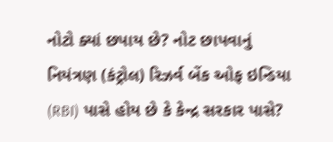નોટો ક્યાં છપાય છે? નોટ છાપવાનું નિયંત્રણ (કંટ્રોલ) રિઝર્વ બેંક ઓફ ઇન્ડિયા (RBI) પાસે હોય છે કે કેન્દ્ર સરકાર પાસે?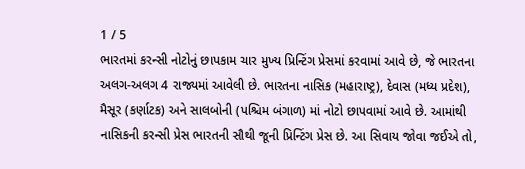1 / 5
ભારતમાં કરન્સી નોટોનું છાપકામ ચાર મુખ્ય પ્રિન્ટિંગ પ્રેસમાં કરવામાં આવે છે, જે ભારતના અલગ-અલગ 4 રાજ્યમાં આવેલી છે. ભારતના નાસિક (મહારાષ્ટ્ર), દેવાસ (મધ્ય પ્રદેશ), મૈસૂર (કર્ણાટક) અને સાલબોની (પશ્ચિમ બંગાળ) માં નોટો છાપવામાં આવે છે. આમાંથી નાસિકની કરન્સી પ્રેસ ભારતની સૌથી જૂની પ્રિન્ટિંગ પ્રેસ છે. આ સિવાય જોવા જઈએ તો,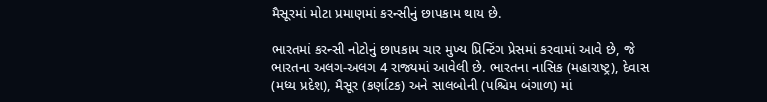મૈસૂરમાં મોટા પ્રમાણમાં કરન્સીનું છાપકામ થાય છે.

ભારતમાં કરન્સી નોટોનું છાપકામ ચાર મુખ્ય પ્રિન્ટિંગ પ્રેસમાં કરવામાં આવે છે, જે ભારતના અલગ-અલગ 4 રાજ્યમાં આવેલી છે. ભારતના નાસિક (મહારાષ્ટ્ર), દેવાસ (મધ્ય પ્રદેશ), મૈસૂર (કર્ણાટક) અને સાલબોની (પશ્ચિમ બંગાળ) માં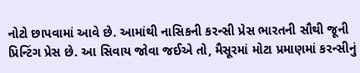નોટો છાપવામાં આવે છે. આમાંથી નાસિકની કરન્સી પ્રેસ ભારતની સૌથી જૂની પ્રિન્ટિંગ પ્રેસ છે. આ સિવાય જોવા જઈએ તો, મૈસૂરમાં મોટા પ્રમાણમાં કરન્સીનું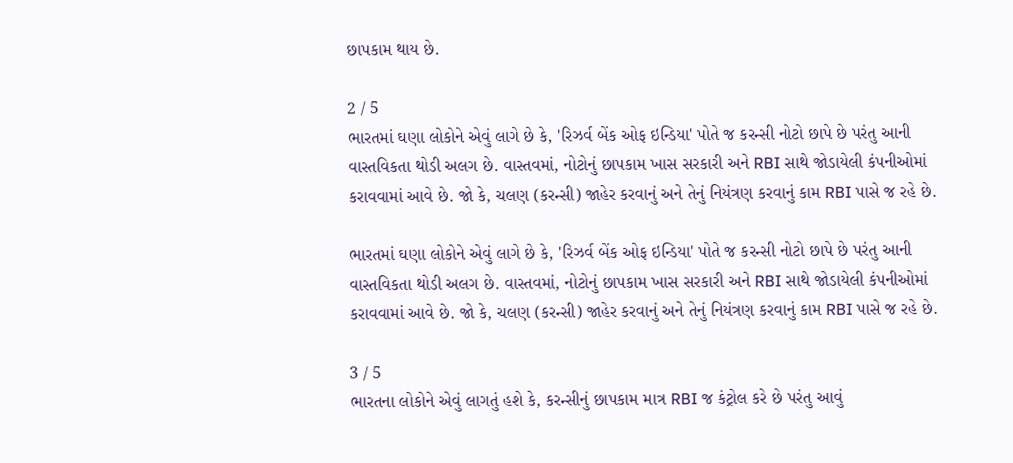છાપકામ થાય છે.

2 / 5
ભારતમાં ઘણા લોકોને એવું લાગે છે કે, 'રિઝર્વ બેંક ઓફ ઇન્ડિયા' પોતે જ કરન્સી નોટો છાપે છે પરંતુ આની વાસ્તવિકતા થોડી અલગ છે. વાસ્તવમાં, નોટોનું છાપકામ ખાસ સરકારી અને RBI સાથે જોડાયેલી કંપનીઓમાં કરાવવામાં આવે છે. જો કે, ચલણ (કરન્સી) જાહેર કરવાનું અને તેનું નિયંત્રણ કરવાનું કામ RBI પાસે જ રહે છે.

ભારતમાં ઘણા લોકોને એવું લાગે છે કે, 'રિઝર્વ બેંક ઓફ ઇન્ડિયા' પોતે જ કરન્સી નોટો છાપે છે પરંતુ આની વાસ્તવિકતા થોડી અલગ છે. વાસ્તવમાં, નોટોનું છાપકામ ખાસ સરકારી અને RBI સાથે જોડાયેલી કંપનીઓમાં કરાવવામાં આવે છે. જો કે, ચલણ (કરન્સી) જાહેર કરવાનું અને તેનું નિયંત્રણ કરવાનું કામ RBI પાસે જ રહે છે.

3 / 5
ભારતના લોકોને એવું લાગતું હશે કે, કરન્સીનું છાપકામ માત્ર RBI જ કંટ્રોલ કરે છે પરંતુ આવું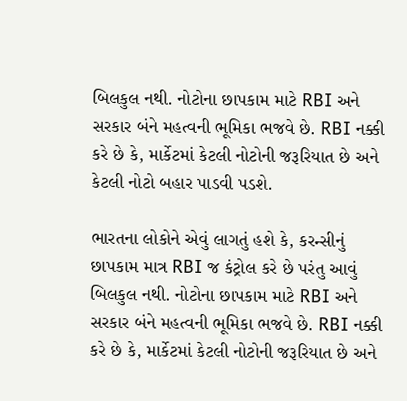બિલકુલ નથી. નોટોના છાપકામ માટે RBI અને સરકાર બંને મહત્વની ભૂમિકા ભજવે છે. RBI નક્કી કરે છે કે, માર્કેટમાં કેટલી નોટોની જરૂરિયાત છે અને કેટલી નોટો બહાર પાડવી પડશે.

ભારતના લોકોને એવું લાગતું હશે કે, કરન્સીનું છાપકામ માત્ર RBI જ કંટ્રોલ કરે છે પરંતુ આવું બિલકુલ નથી. નોટોના છાપકામ માટે RBI અને સરકાર બંને મહત્વની ભૂમિકા ભજવે છે. RBI નક્કી કરે છે કે, માર્કેટમાં કેટલી નોટોની જરૂરિયાત છે અને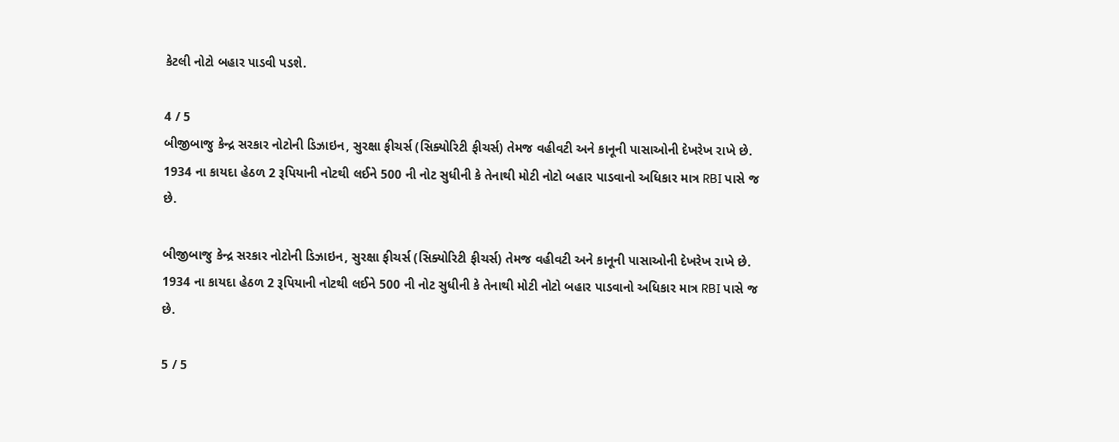કેટલી નોટો બહાર પાડવી પડશે.

4 / 5
બીજીબાજુ કેન્દ્ર સરકાર નોટોની ડિઝાઇન, સુરક્ષા ફીચર્સ (સિક્યોરિટી ફીચર્સ) તેમજ વહીવટી અને કાનૂની પાસાઓની દેખરેખ રાખે છે. 1934 ના કાયદા હેઠળ 2 રૂપિયાની નોટથી લઈને 500 ની નોટ સુધીની કે તેનાથી મોટી નોટો બહાર પાડવાનો અધિકાર માત્ર RBI પાસે જ છે.

બીજીબાજુ કેન્દ્ર સરકાર નોટોની ડિઝાઇન, સુરક્ષા ફીચર્સ (સિક્યોરિટી ફીચર્સ) તેમજ વહીવટી અને કાનૂની પાસાઓની દેખરેખ રાખે છે. 1934 ના કાયદા હેઠળ 2 રૂપિયાની નોટથી લઈને 500 ની નોટ સુધીની કે તેનાથી મોટી નોટો બહાર પાડવાનો અધિકાર માત્ર RBI પાસે જ છે.

5 / 5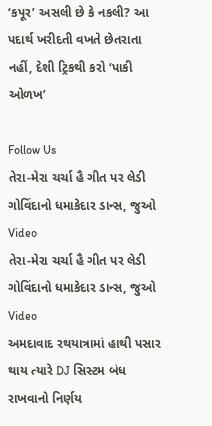‘કપૂર’ અસલી છે કે નકલી? આ પદાર્થ ખરીદતી વખતે છેતરાતા નહીં, દેશી ટ્રિકથી કરો ‘પાકી ઓળખ’

Follow Us
તેરા-મેરા ચર્ચા હૈ ગીત પર લેડી ગોવિંદાનો ધમાકેદાર ડાન્સ, જુઓ Video
તેરા-મેરા ચર્ચા હૈ ગીત પર લેડી ગોવિંદાનો ધમાકેદાર ડાન્સ, જુઓ Video
અમદાવાદ રથયાત્રામાં હાથી પસાર થાય ત્યારે DJ સિસ્ટમ બંધ રાખવાનો નિર્ણય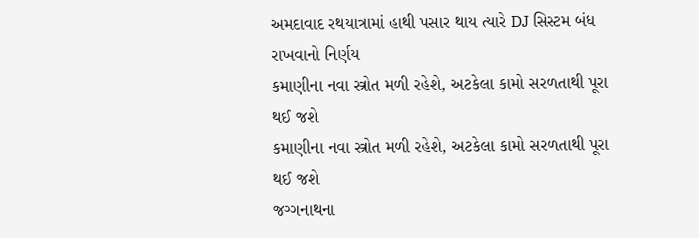અમદાવાદ રથયાત્રામાં હાથી પસાર થાય ત્યારે DJ સિસ્ટમ બંધ રાખવાનો નિર્ણય
કમાણીના નવા સ્ત્રોત મળી રહેશે, અટકેલા કામો સરળતાથી પૂરા થઈ જશે
કમાણીના નવા સ્ત્રોત મળી રહેશે, અટકેલા કામો સરળતાથી પૂરા થઈ જશે
જગ્ગનાથના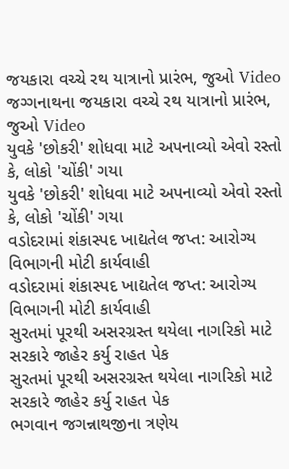જયકારા વચ્ચે રથ યાત્રાનો પ્રારંભ, જુઓ Video
જગ્ગનાથના જયકારા વચ્ચે રથ યાત્રાનો પ્રારંભ, જુઓ Video
યુવકે 'છોકરી' શોધવા માટે અપનાવ્યો એવો રસ્તો કે, લોકો 'ચોંકી' ગયા
યુવકે 'છોકરી' શોધવા માટે અપનાવ્યો એવો રસ્તો કે, લોકો 'ચોંકી' ગયા
વડોદરામાં શંકાસ્પદ ખાદ્યતેલ જપ્ત: આરોગ્ય વિભાગની મોટી કાર્યવાહી
વડોદરામાં શંકાસ્પદ ખાદ્યતેલ જપ્ત: આરોગ્ય વિભાગની મોટી કાર્યવાહી
સુરતમાં પૂરથી અસરગ્રસ્ત થયેલા નાગરિકો માટે સરકારે જાહેર કર્યુ રાહત પેક
સુરતમાં પૂરથી અસરગ્રસ્ત થયેલા નાગરિકો માટે સરકારે જાહેર કર્યુ રાહત પેક
ભગવાન જગન્નાથજીના ત્રણેય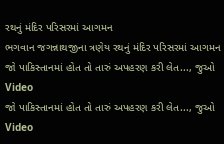રથનું મંદિર પરિસરમાં આગમન
ભગવાન જગન્નાથજીના ત્રણેય રથનું મંદિર પરિસરમાં આગમન
જો પાકિસ્તાનમાં હોત તો તારું અપહરણ કરી લેત..., જુઓ Video
જો પાકિસ્તાનમાં હોત તો તારું અપહરણ કરી લેત..., જુઓ Video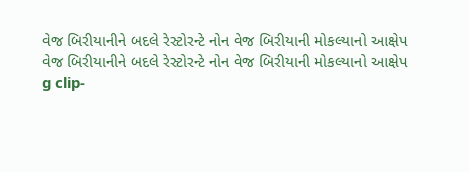વેજ બિરીયાનીને બદલે રેસ્ટોરન્ટે નોન વેજ બિરીયાની મોકલ્યાનો આક્ષેપ
વેજ બિરીયાનીને બદલે રેસ્ટોરન્ટે નોન વેજ બિરીયાની મોકલ્યાનો આક્ષેપ
g clip-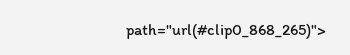path="url(#clip0_868_265)">